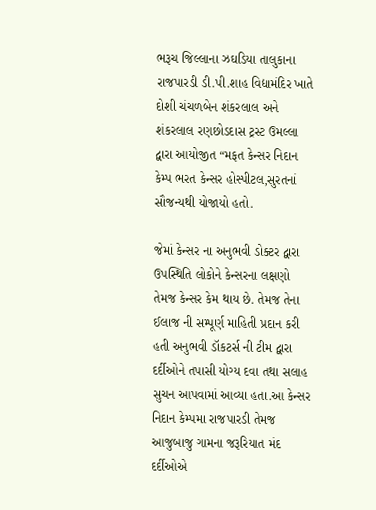ભરૂચ જિલ્લાના ઝઘડિયા તાલુકાના રાજપારડી ડી.પી.શાહ વિદ્યામંદિર ખાતે દોશી ચંચળબેન શંકરલાલ અને શંકરલાલ રણછોડદાસ ટ્રસ્ટ ઉમલ્લા દ્વારા આયોજીત “મફત કેન્સર નિદાન કેમ્પ ભરત કેન્સર હોસ્પીટલ,સુરતનાં સૌજન્યથી યોજાયો હતો.

જેમાં કેન્સર ના અનુભવી ડોક્ટર દ્વારા ઉપસ્થિતિ લોકોને કેન્સરના લક્ષણો તેમજ કેન્સર કેમ થાય છે. તેમજ તેના ઈલાજ ની સમ્પૂર્ણ માહિતી પ્રદાન કરી હતી અનુભવી ડૉકટર્સ ની ટીમ દ્વારા દર્દીઓને તપાસી યોગ્ય દવા તથા સલાહ સુચન આપવામાં આવ્યા હતા.આ કેન્સર નિદાન કેમ્પમા રાજપારડી તેમજ આજુબાજુ ગામના જરૂરિયાત મંદ દર્દીઓએ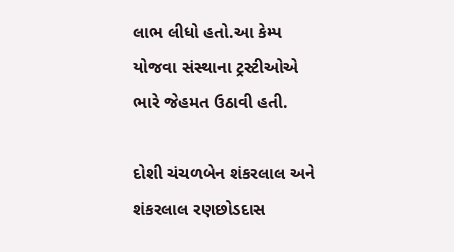લાભ લીધો હતો.આ કેમ્પ યોજવા સંસ્થાના ટ્રસ્ટીઓએ ભારે જેહમત ઉઠાવી હતી.

દોશી ચંચળબેન શંકરલાલ અને શંકરલાલ રણછોડદાસ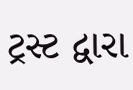ટ્રસ્ટ દ્વારા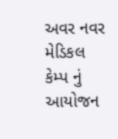અવર નવર મેડિકલ કેમ્પ નું આયોજન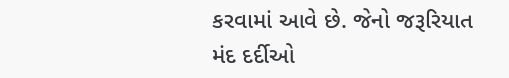કરવામાં આવે છે. જેનો જરૂરિયાત મંદ દર્દીઓ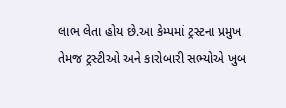લાભ લેતા હોય છે.આ કેમ્પમાં ટ્રસ્ટના પ્રમુખ તેમજ ટ્રસ્ટીઓ અને કારોબારી સભ્યોએ ખુબ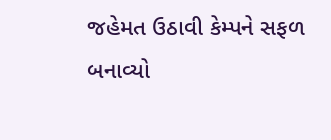જહેમત ઉઠાવી કેમ્પને સફળ બનાવ્યો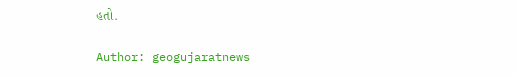હતો.

Author: geogujaratnews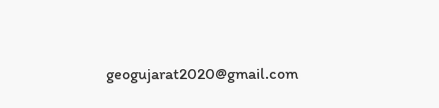geogujarat2020@gmail.com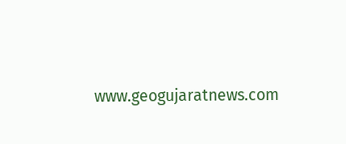www.geogujaratnews.com